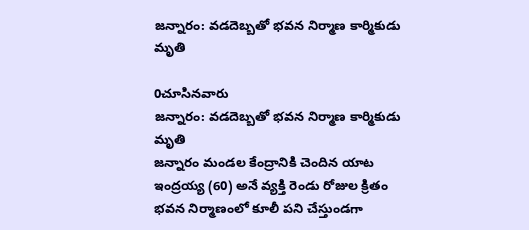జన్నారం: వడదెబ్బతో భవన నిర్మాణ కార్మికుడు మృతి

0చూసినవారు
జన్నారం: వడదెబ్బతో భవన నిర్మాణ కార్మికుడు మృతి
జన్నారం మండల కేంద్రానికి చెందిన యాట ఇంద్రయ్య (60) అనే వ్యక్తి రెండు రోజుల క్రితం భవన నిర్మాణంలో కూలీ పని చేస్తుండగా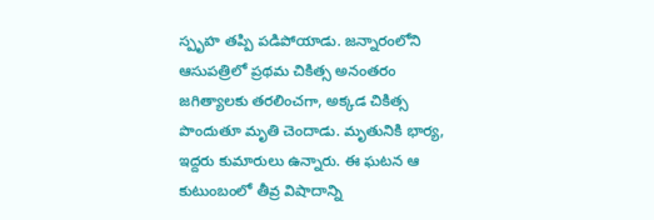స్పృహ తప్పి పడిపోయాడు. జన్నారంలోని ఆసుపత్రిలో ప్రథమ చికిత్స అనంతరం జగిత్యాలకు తరలించగా, అక్కడ చికిత్స పొందుతూ మృతి చెందాడు. మృతునికి భార్య, ఇద్దరు కుమారులు ఉన్నారు. ఈ ఘటన ఆ కుటుంబంలో తీవ్ర విషాదాన్ని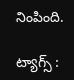నింపింది.

ట్యాగ్స్ :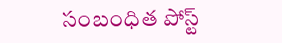సంబంధిత పోస్ట్